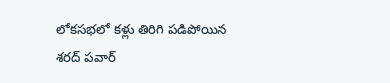లోకసభలో కళ్లు తిరిగి పడిపోయిన శరద్ పవార్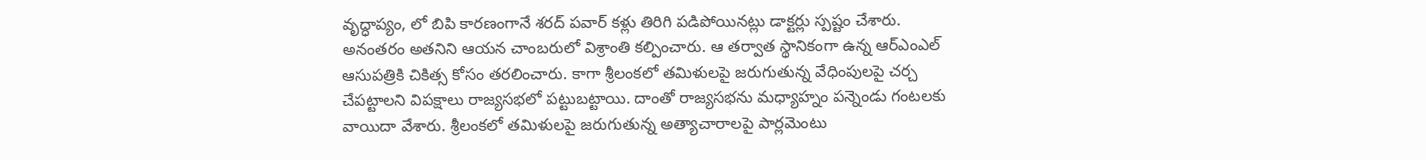వృద్ధాప్యం, లో బిపి కారణంగానే శరద్ పవార్ కళ్లు తిరిగి పడిపోయినట్లు డాక్టర్లు స్పష్టం చేశారు. అనంతరం అతనిని ఆయన చాంబరులో విశ్రాంతి కల్పించారు. ఆ తర్వాత స్థానికంగా ఉన్న ఆర్ఎంఎల్ ఆసుపత్రికి చికిత్స కోసం తరలించారు. కాగా శ్రీలంకలో తమిళులపై జరుగుతున్న వేధింపులపై చర్చ చేపట్టాలని విపక్షాలు రాజ్యసభలో పట్టుబట్టాయి. దాంతో రాజ్యసభను మధ్యాహ్నం పన్నెండు గంటలకు వాయిదా వేశారు. శ్రీలంకలో తమిళులపై జరుగుతున్న అత్యాచారాలపై పార్లమెంటు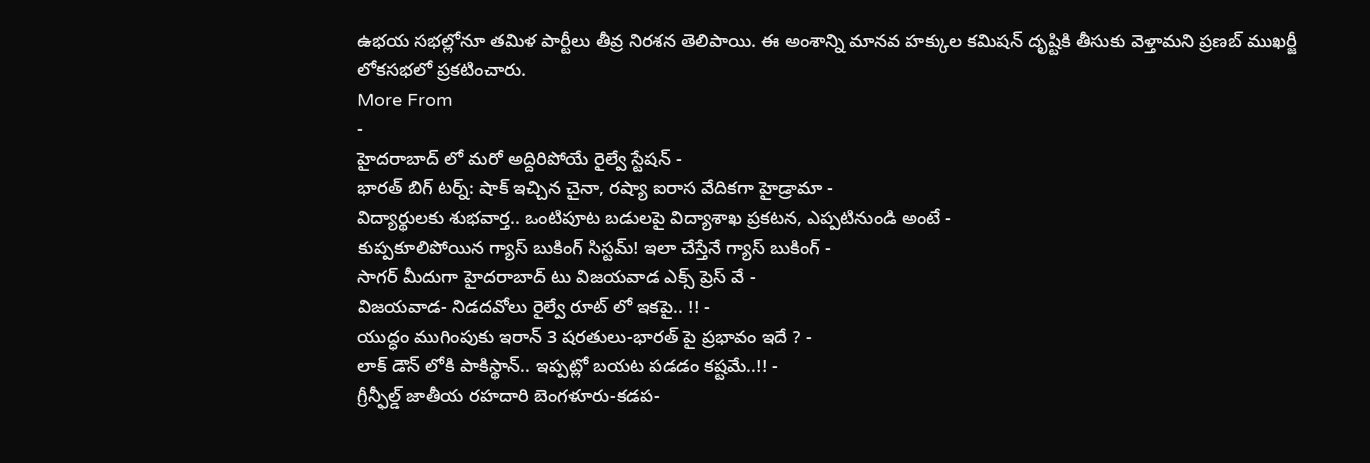ఉభయ సభల్లోనూ తమిళ పార్టీలు తీవ్ర నిరశన తెలిపాయి. ఈ అంశాన్ని మానవ హక్కుల కమిషన్ దృష్టికి తీసుకు వెళ్తామని ప్రణబ్ ముఖర్జీ లోకసభలో ప్రకటించారు.
More From
-
హైదరాబాద్ లో మరో అద్దిరిపోయే రైల్వే స్టేషన్ -
భారత్ బిగ్ టర్న్: షాక్ ఇచ్చిన చైనా, రష్యా ఐరాస వేదికగా హైడ్రామా -
విద్యార్థులకు శుభవార్త.. ఒంటిపూట బడులపై విద్యాశాఖ ప్రకటన, ఎప్పటినుండి అంటే -
కుప్పకూలిపోయిన గ్యాస్ బుకింగ్ సిస్టమ్! ఇలా చేస్తేనే గ్యాస్ బుకింగ్ -
సాగర్ మీదుగా హైదరాబాద్ టు విజయవాడ ఎక్స్ ప్రెస్ వే -
విజయవాడ- నిడదవోలు రైల్వే రూట్ లో ఇకపై.. !! -
యుద్ధం ముగింపుకు ఇరాన్ 3 షరతులు-భారత్ పై ప్రభావం ఇదే ? -
లాక్ డౌన్ లోకి పాకిస్థాన్.. ఇప్పట్లో బయట పడడం కష్టమే..!! -
గ్రీన్ఫీల్డ్ జాతీయ రహదారి బెంగళూరు-కడప-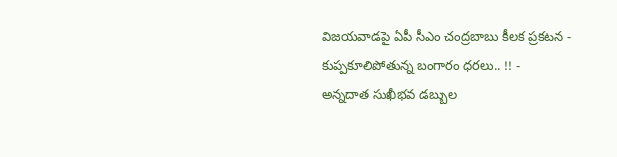విజయవాడపై ఏపీ సీఎం చంద్రబాబు కీలక ప్రకటన -
కుప్పకూలిపోతున్న బంగారం ధరలు.. !! -
అన్నదాత సుఖీభవ డబ్బుల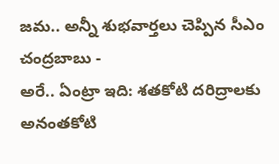జమ.. అన్నీ శుభవార్తలు చెప్పిన సీఎం చంద్రబాబు -
అరే.. ఏంట్రా ఇది: శతకోటి దరిద్రాలకు అనంతకోటి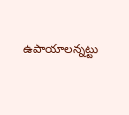ఉపాయాలన్నట్టు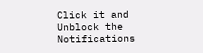Click it and Unblock the Notifications